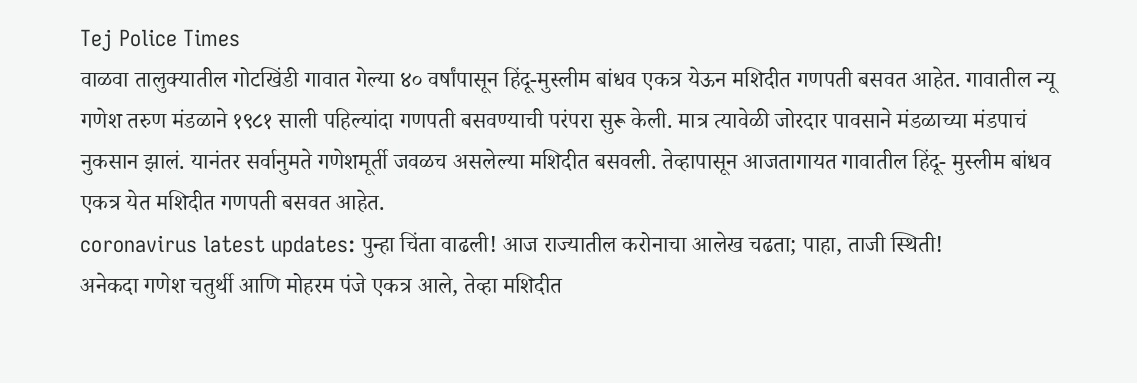Tej Police Times
वाळवा तालुक्यातील गोटखिंडी गावात गेल्या ४० वर्षांपासून हिंदू-मुस्लीम बांधव एकत्र येऊन मशिदीत गणपती बसवत आहेत. गावातील न्यू गणेश तरुण मंडळाने १९८१ साली पहिल्यांदा गणपती बसवण्याची परंपरा सुरू केली. मात्र त्यावेळी जोरदार पावसाने मंडळाच्या मंडपाचं नुकसान झालं. यानंतर सर्वानुमते गणेशमूर्ती जवळच असलेल्या मशिदीत बसवली. तेव्हापासून आजतागायत गावातील हिंदू- मुस्लीम बांधव एकत्र येत मशिदीत गणपती बसवत आहेत.
coronavirus latest updates: पुन्हा चिंता वाढली! आज राज्यातील करोनाचा आलेख चढता; पाहा, ताजी स्थिती!
अनेकदा गणेश चतुर्थी आणि मोहरम पंजे एकत्र आले, तेव्हा मशिदीत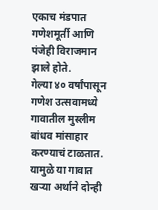एकाच मंडपात गणेशमूर्ती आणि पंजेही विराजमान झाले होते.
गेल्या ४० वर्षांपासून गणेश उत्सवामध्ये गावातील मुस्लीम बांधव मांसाहार करण्याचं टाळतात. यामुळे या गावात खऱ्या अर्थाने दोन्ही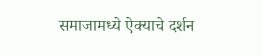समाजामध्ये ऐक्याचे दर्शन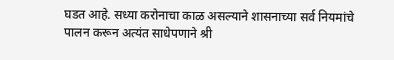घडत आहे. सध्या करोनाचा काळ असल्याने शासनाच्या सर्व नियमांचे पालन करून अत्यंत साधेपणाने श्री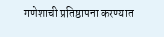गणेशाची प्रतिष्ठापना करण्यात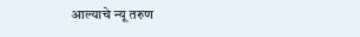आल्याचे न्यू तरुण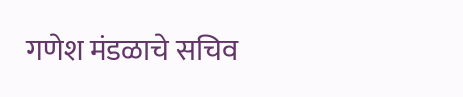गणेश मंडळाचे सचिव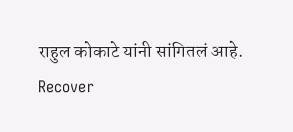राहुल कोकाटे यांनी सांगितलं आहे.
Recover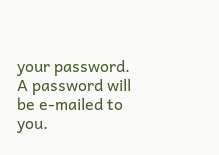your password.
A password will be e-mailed to you.